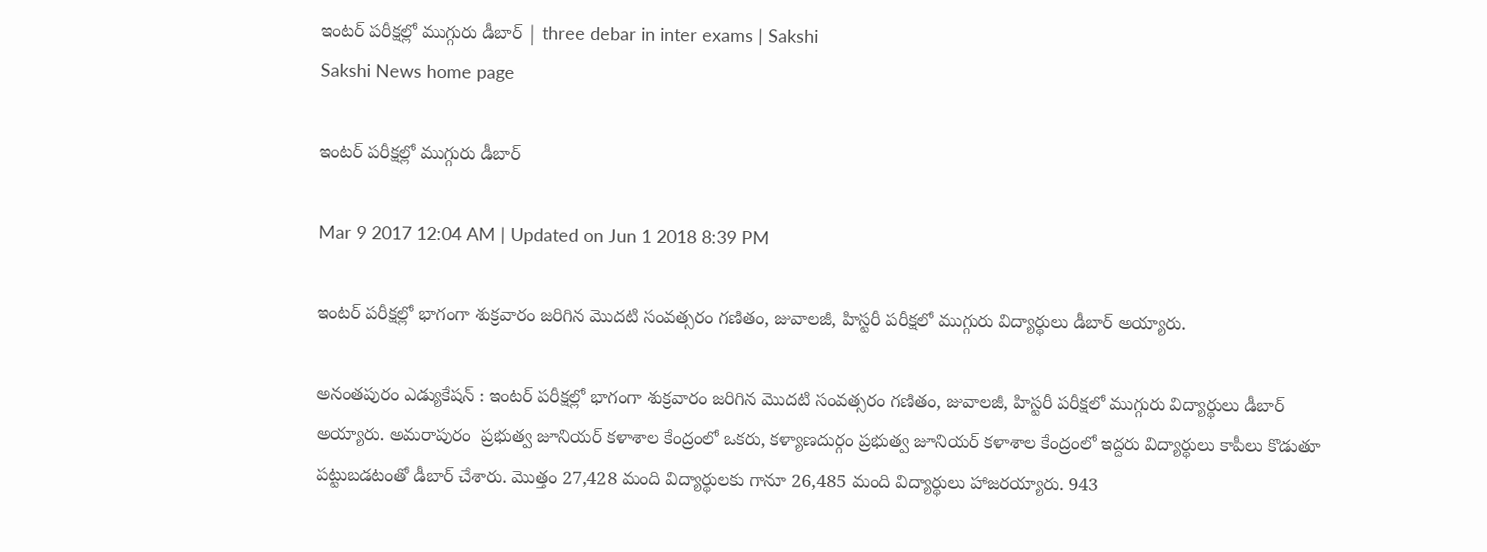ఇంటర్‌ పరీక్షల్లో ముగ్గురు డీబార్‌ | three debar in inter exams | Sakshi
Sakshi News home page

ఇంటర్‌ పరీక్షల్లో ముగ్గురు డీబార్‌

Mar 9 2017 12:04 AM | Updated on Jun 1 2018 8:39 PM

ఇంటర్‌ పరీక్షల్లో భాగంగా శుక్రవారం జరిగిన మొదటి సంవత్సరం గణితం, జువాలజీ, హిస్టరీ పరీక్షలో ముగ్గురు విద్యార్థులు డీబార్‌ అయ్యారు.

అనంతపురం ఎడ్యుకేషన్‌ : ఇంటర్‌ పరీక్షల్లో భాగంగా శుక్రవారం జరిగిన మొదటి సంవత్సరం గణితం, జువాలజీ, హిస్టరీ పరీక్షలో ముగ్గురు విద్యార్థులు డీబార్‌ అయ్యారు. అమరాపురం  ప్రభుత్వ జూనియర్‌ కళాశాల కేంద్రంలో ఒకరు, కళ్యాణదుర్గం ప్రభుత్వ జూనియర్‌ కళాశాల కేంద్రంలో ఇద్దరు విద్యార్థులు కాపీలు కొడుతూ  పట్టుబడటంతో డీబార్‌ చేశారు. మొత్తం 27,428 మంది విద్యార్థులకు గానూ 26,485 మంది విద్యార్థులు హాజరయ్యారు. 943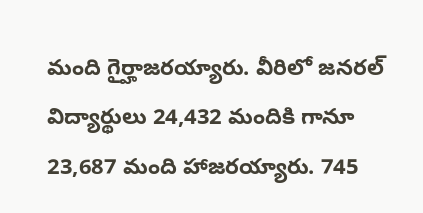మంది గైర్హాజరయ్యారు. వీరిలో జనరల్‌ విద్యార్థులు 24,432 మందికి గానూ 23,687 మంది హాజరయ్యారు. 745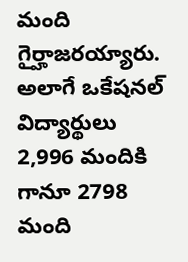మంది గైర్హాజరయ్యారు. అలాగే ఒకేషనల్‌ విద్యార్థులు 2,996 మందికి గానూ 2798 మంది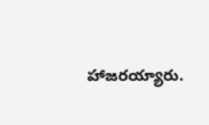హాజరయ్యారు.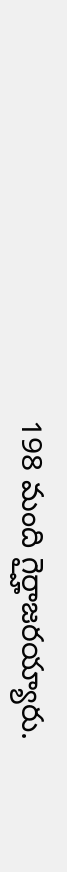198 మంది గైర్హాజరయ్యారు.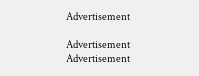Advertisement

Advertisement
Advertisement